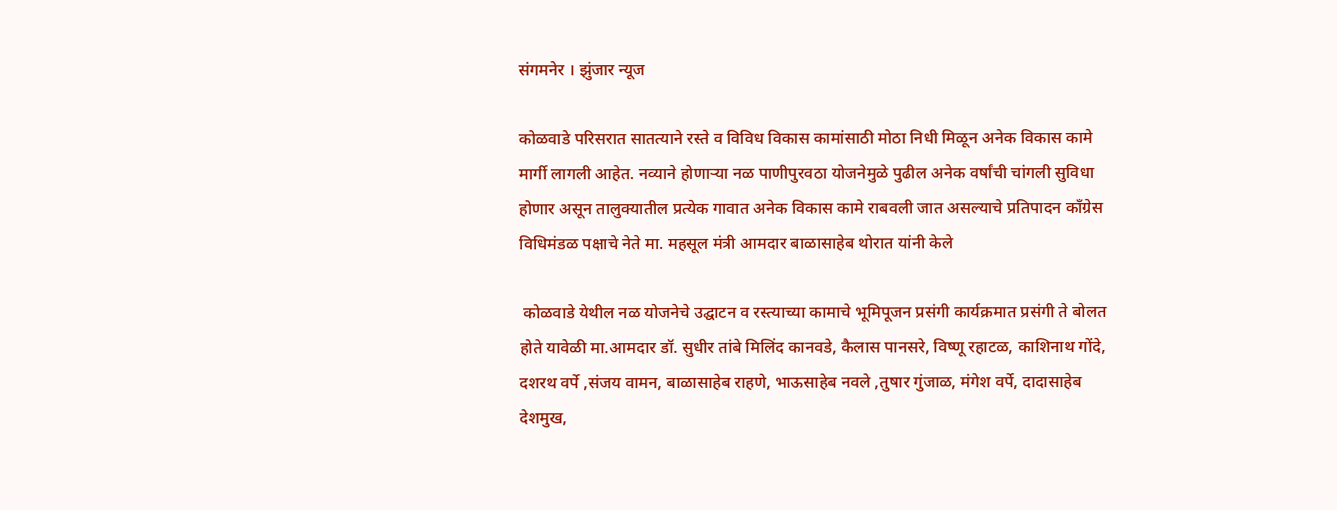संगमनेर । झुंजार न्यूज

कोळवाडे परिसरात सातत्याने रस्ते व विविध विकास कामांसाठी मोठा निधी मिळून अनेक विकास कामे मार्गी लागली आहेत. नव्याने होणाऱ्या नळ पाणीपुरवठा योजनेमुळे पुढील अनेक वर्षांची चांगली सुविधा होणार असून तालुक्यातील प्रत्येक गावात अनेक विकास कामे राबवली जात असल्याचे प्रतिपादन काँग्रेस विधिमंडळ पक्षाचे नेते मा. महसूल मंत्री आमदार बाळासाहेब थोरात यांनी केले

 कोळवाडे येथील नळ योजनेचे उद्घाटन व रस्त्याच्या कामाचे भूमिपूजन प्रसंगी कार्यक्रमात प्रसंगी ते बोलत होते यावेळी मा.आमदार डॉ. सुधीर तांबे मिलिंद कानवडे, कैलास पानसरे, विष्णू रहाटळ, काशिनाथ गोंदे, दशरथ वर्पे ,संजय वामन, बाळासाहेब राहणे, भाऊसाहेब नवले ,तुषार गुंजाळ, मंगेश वर्पे, दादासाहेब देशमुख,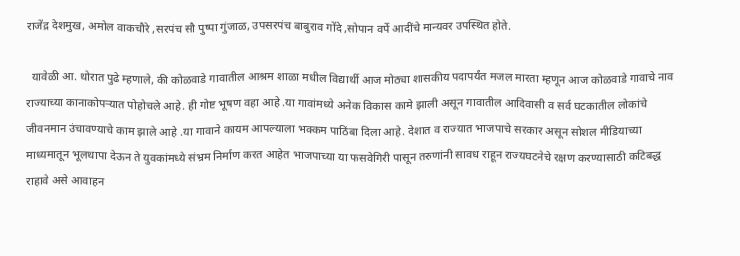राजेंद्र देशमुख, अमोल वाकचौरे ,सरपंच सौ पुष्पा गुंजाळ, उपसरपंच बाबुराव गोंदे ,सोपान वर्पे आदींचे मान्यवर उपस्थित होते.

  यावेळी आ. थोरात पुढे म्हणाले, की कोळवाडे गावातील आश्रम शाळा मधील विद्यार्थी आज मोठ्या शासकीय पदापर्यंत मजल मारता म्हणून आज कोळवाडे गावाचे नाव राज्याच्या कानाकोपऱ्यात पोहोचले आहे. ही गोष्ट भूषण वहा आहे .या गावांमध्ये अनेक विकास कामे झाली असून गावातील आदिवासी व सर्व घटकातील लोकांचे जीवनमान उंचावण्याचे काम झाले आहे .या गावाने कायम आपल्याला भक्कम पाठिंबा दिला आहे. देशात व राज्यात भाजपाचे सरकार असून सोशल मीडियाच्या माध्यमातून भूलथापा देऊन ते युवकांमध्ये संभ्रम निर्माण करत आहेत भाजपाच्या या फसवेगिरी पासून तरुणांनी सावध राहून राज्यघटनेचे रक्षण करण्यासाठी कटिबद्ध राहावे असे आवाहन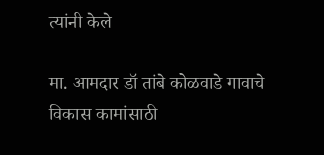त्यांनी केले

मा. आमदार डॉ तांबे कोळवाडे गावाचे विकास कामांसाठी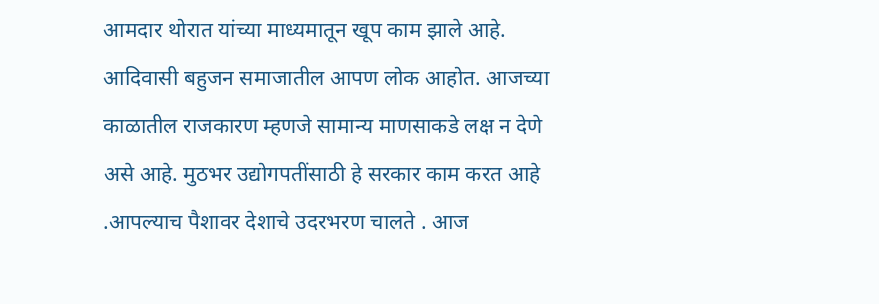आमदार थोरात यांच्या माध्यमातून खूप काम झाले आहे. आदिवासी बहुजन समाजातील आपण लोक आहोत. आजच्या काळातील राजकारण म्हणजे सामान्य माणसाकडे लक्ष न देणे असे आहे. मुठभर उद्योगपतींसाठी हे सरकार काम करत आहे .आपल्याच पैशावर देशाचे उदरभरण चालते . आज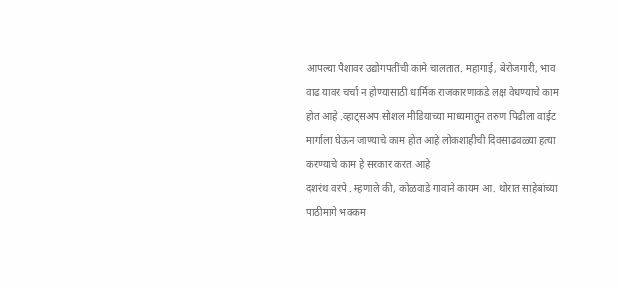आपल्या पैशावर उद्योगपतींची कामे चालतात. महागाई, बेरोजगारी, भाव वाढ यावर चर्चा न होण्यासाठी धार्मिक राजकारणाकडे लक्ष वेधण्याचे काम होत आहे .व्हाट्सअप सोशल मीडियाच्या माध्यमातून तरुण पिढीला वाईट मार्गाला घेऊन जाण्याचे काम होत आहे लोकशाहीची दिवसाढवळ्या हत्या करण्याचे काम हे सरकार करत आहे
दशरंथ वरपे . म्हणाले की, कोळवाडे गावाने कायम आ. थोरात साहेबांच्या पाठीमागे भक्कम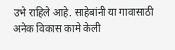उभे राहिले आहे. साहेबांनी या गावासाठी अनेक विकास कामे केली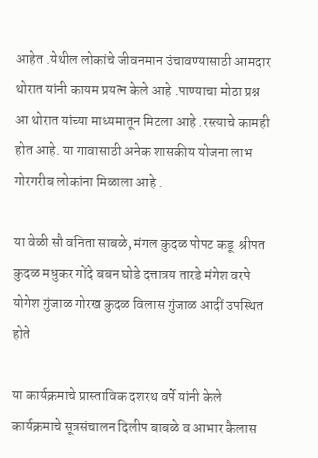आहेत .येथील लोकांचे जीवनमान उंचावण्यासाठी आमदार थोरात यांनी कायम प्रयत्न केले आहे .पाण्याचा मोठा प्रश्न आ थोरात यांच्या माध्यमातून मिटला आहे .रस्त्याचे कामही होत आहे. या गावासाठी अनेक शासकीय योजना लाभ गोरगरीब लोकांना मिळाला आहे .

या वेळी सौ वनिता साबळे, मंगल कुदळ पोपट कडू  श्रीपत कुदळ मधुकर गोंदे बबन घोडे दत्तात्रय तारडे मंगेश वरपे योगेश गुंजाळ गोरख कुदळ विलास गुंजाळ आदीं उपस्थित होते

या कार्यक्रमाचे प्रास्ताविक दशरथ वर्पे यांनी केले कार्यक्रमाचे सूत्रसंचालन दिलीप बाबळे व आभार कैलास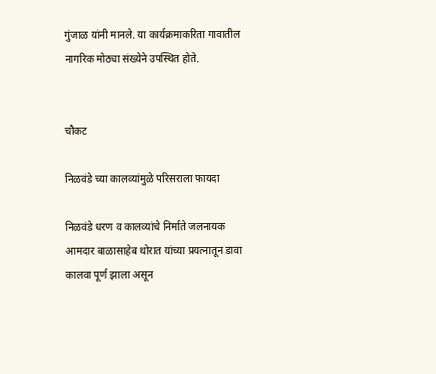गुंजाळ यांनी मानले. या कार्यक्रमाकरिता गावातील नागरिक मोठ्या संख्येने उपस्थित होते.


चौकट

निळवंडे च्या कालव्यांमुळे परिसराला फायदा

निळवंडे धरण व कालव्यांचे निर्माते जलनायक आमदार बाळासाहेब थोरात यांच्या प्रयत्नातून डावा कालवा पूर्ण झाला असून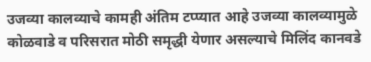उजव्या कालव्याचे कामही अंतिम टप्प्यात आहे उजव्या कालव्यामुळे कोळवाडे व परिसरात मोठी समृद्धी येणार असल्याचे मिलिंद कानवडे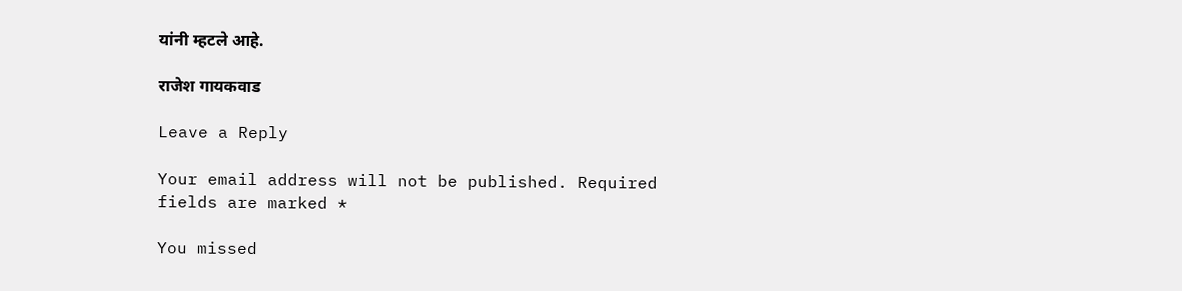यांनी म्हटले आहे.

राजेश गायकवाड

Leave a Reply

Your email address will not be published. Required fields are marked *

You missed